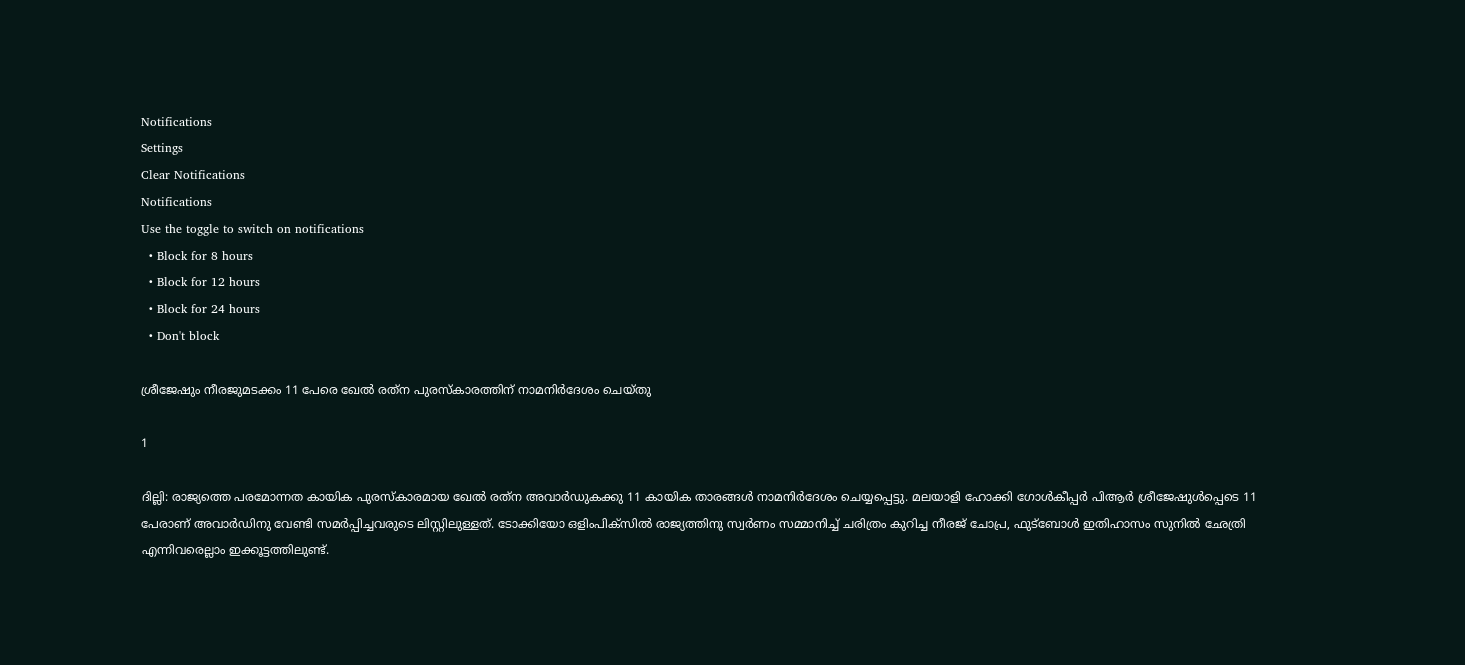Notifications
Settings
Clear Notifications
Notifications
Use the toggle to switch on notifications
  • Block for 8 hours
  • Block for 12 hours
  • Block for 24 hours
  • Don't block

ശ്രീജേഷും നീരജുമടക്കം 11 പേരെ ഖേല്‍ രത്‌ന പുരസ്‌കാരത്തിന് നാമനിര്‍ദേശം ചെയ്തു

1

ദില്ലി: രാജ്യത്തെ പരമോന്നത കായിക പുരസ്‌കാരമായ ഖേല്‍ രത്‌ന അവാര്‍ഡുകക്കു 11 കായിക താരങ്ങള്‍ നാമനിര്‍ദേശം ചെയ്യപ്പെട്ടു. മലയാളി ഹോക്കി ഗോള്‍കീപ്പര്‍ പിആര്‍ ശ്രീജേഷുള്‍പ്പെടെ 11 പേരാണ് അവാര്‍ഡിനു വേണ്ടി സമര്‍പ്പിച്ചവരുടെ ലിസ്റ്റിലുള്ളത്. ടോക്കിയോ ഒളിംപിക്‌സില്‍ രാജ്യത്തിനു സ്വര്‍ണം സമ്മാനിച്ച് ചരിത്രം കുറിച്ച നീരജ് ചോപ്ര, ഫുട്‌ബോള്‍ ഇതിഹാസം സുനില്‍ ഛേത്രി എന്നിവരെല്ലാം ഇക്കൂട്ടത്തിലുണ്ട്.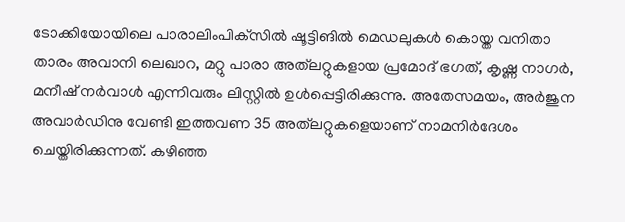ടോക്കിയോയിലെ പാരാലിംപിക്‌സില്‍ ഷൂട്ടിങില്‍ മെഡലുകള്‍ കൊയ്ത വനിതാ താരം അവാനി ലെഖാറ, മറ്റു പാരാ അത്‌ലറ്റുകളായ പ്രമോദ് ഭഗത്, കൃഷ്ണ നാഗര്‍, മനീഷ് നര്‍വാള്‍ എന്നിവരും ലിസ്റ്റില്‍ ഉള്‍പ്പെട്ടിരിക്കുന്നു. അതേസമയം, അര്‍ജുന അവാര്‍ഡിനു വേണ്ടി ഇത്തവണ 35 അത്‌ലറ്റുകളെയാണ് നാമനിര്‍ദേശം ചെയ്തിരിക്കുന്നത്. കഴിഞ്ഞ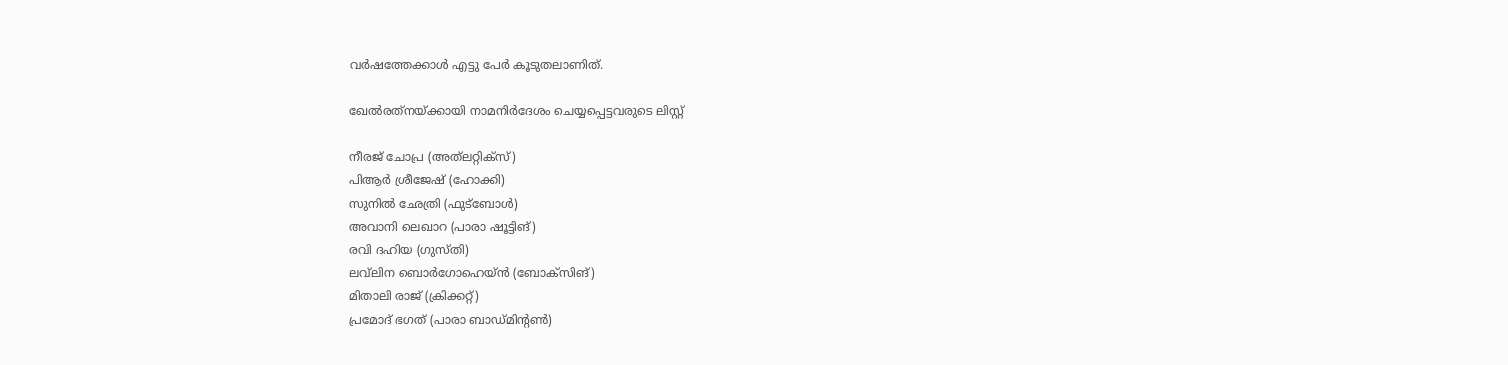വര്‍ഷത്തേക്കാള്‍ എട്ടു പേര്‍ കൂടുതലാണിത്.

ഖേല്‍രത്‌നയ്ക്കായി നാമനിര്‍ദേശം ചെയ്യപ്പെട്ടവരുടെ ലിസ്റ്റ്

നീരജ് ചോപ്ര (അത്‌ലറ്റിക്‌സ്)
പിആര്‍ ശ്രീജേഷ് (ഹോക്കി)
സുനില്‍ ഛേത്രി (ഫുട്‌ബോള്‍)
അവാനി ലെഖാറ (പാരാ ഷൂട്ടിങ്)
രവി ദഹിയ (ഗുസ്തി)
ലവ്‌ലിന ബൊര്‍ഗോഹെയ്ന്‍ (ബോക്‌സിങ്)
മിതാലി രാജ് (ക്രിക്കറ്റ്)
പ്രമോദ് ഭഗത് (പാരാ ബാഡ്മിന്റണ്‍)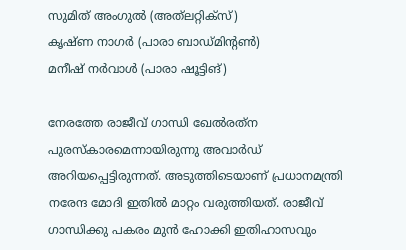സുമിത് അംഗുല്‍ (അത്‌ലറ്റിക്‌സ്)
കൃഷ്ണ നാഗര്‍ (പാരാ ബാഡ്മിന്റണ്‍)
മനീഷ് നര്‍വാള്‍ (പാരാ ഷൂട്ടിങ്)

നേരത്തേ രാജീവ് ഗാന്ധി ഖേല്‍രത്‌ന പുരസ്‌കാരമെന്നായിരുന്നു അവാര്‍ഡ് അറിയപ്പെട്ടിരുന്നത്. അടുത്തിടെയാണ് പ്രധാനമന്ത്രി നരേന്ദ മോദി ഇതില്‍ മാറ്റം വരുത്തിയത്. രാജീവ് ഗാന്ധിക്കു പകരം മുന്‍ ഹോക്കി ഇതിഹാസവും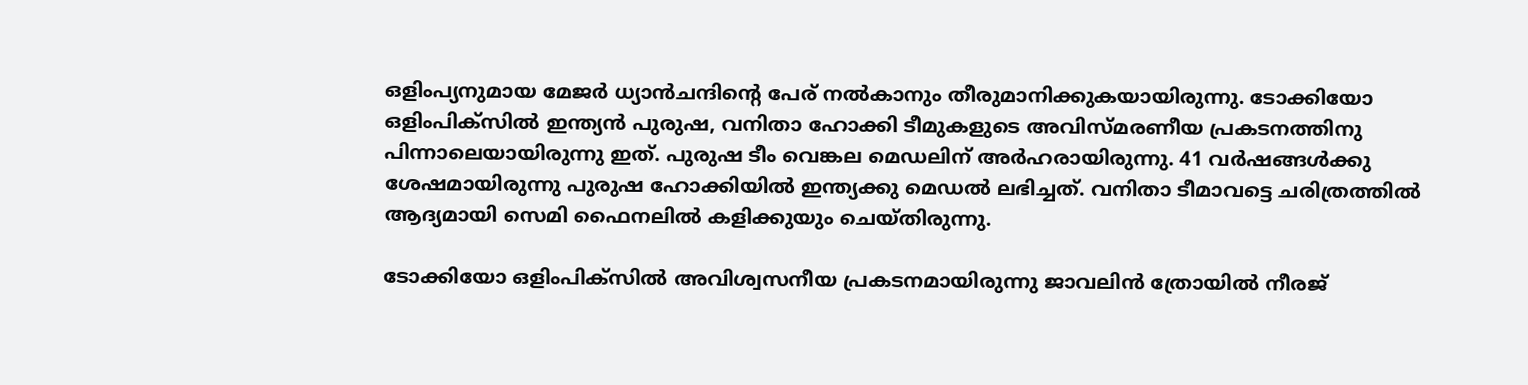ഒളിംപ്യനുമായ മേജര്‍ ധ്യാന്‍ചന്ദിന്റെ പേര് നല്‍കാനും തീരുമാനിക്കുകയായിരുന്നു. ടോക്കിയോ ഒളിംപിക്‌സില്‍ ഇന്ത്യന്‍ പുരുഷ, വനിതാ ഹോക്കി ടീമുകളുടെ അവിസ്മരണീയ പ്രകടനത്തിനു പിന്നാലെയായിരുന്നു ഇത്. പുരുഷ ടീം വെങ്കല മെഡലിന് അര്‍ഹരായിരുന്നു. 41 വര്‍ഷങ്ങള്‍ക്കു ശേഷമായിരുന്നു പുരുഷ ഹോക്കിയില്‍ ഇന്ത്യക്കു മെഡല്‍ ലഭിച്ചത്. വനിതാ ടീമാവട്ടെ ചരിത്രത്തില്‍ ആദ്യമായി സെമി ഫൈനലില്‍ കളിക്കുയും ചെയ്തിരുന്നു.

ടോക്കിയോ ഒളിംപിക്‌സില്‍ അവിശ്വസനീയ പ്രകടനമായിരുന്നു ജാവലിന്‍ ത്രോയില്‍ നീരജ്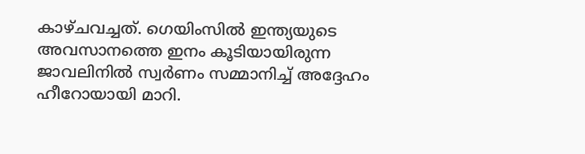കാഴ്ചവച്ചത്. ഗെയിംസില്‍ ഇന്ത്യയുടെ അവസാനത്തെ ഇനം കൂടിയായിരുന്ന ജാവലിനില്‍ സ്വര്‍ണം സമ്മാനിച്ച് അദ്ദേഹം ഹീറോയായി മാറി.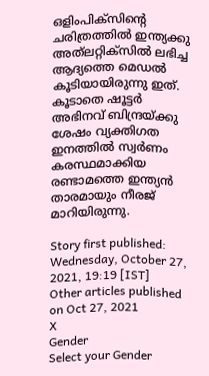ഒളിംപിക്‌സിന്റെ ചരിത്രത്തില്‍ ഇന്ത്യക്കു അത്‌ലറ്റിക്‌സില്‍ ലഭിച്ച ആദ്യത്തെ മെഡല്‍ കൂടിയായിരുന്നു ഇത്. കൂടാതെ ഷൂട്ടര്‍ അഭിനവ് ബിന്ദ്രയ്ക്കു ശേഷം വ്യക്തിഗത ഇനത്തില്‍ സ്വര്‍ണം കരസ്ഥമാക്കിയ രണ്ടാമത്തെ ഇന്ത്യന്‍ താരമായും നീരജ് മാറിയിരുന്നു.

Story first published: Wednesday, October 27, 2021, 19:19 [IST]
Other articles published on Oct 27, 2021
X
Gender
Select your Gender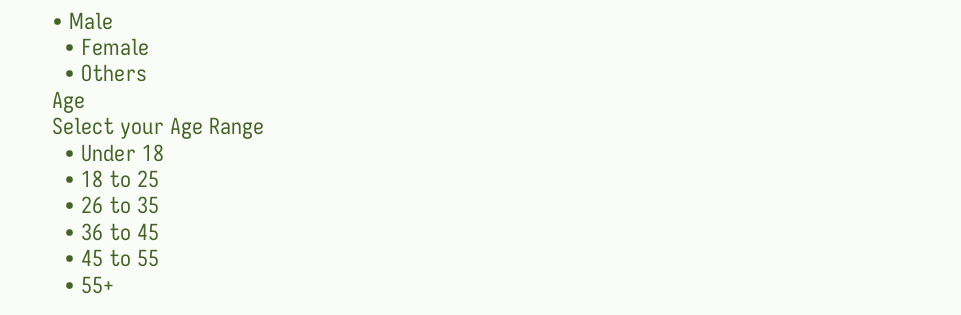• Male
  • Female
  • Others
Age
Select your Age Range
  • Under 18
  • 18 to 25
  • 26 to 35
  • 36 to 45
  • 45 to 55
  • 55+